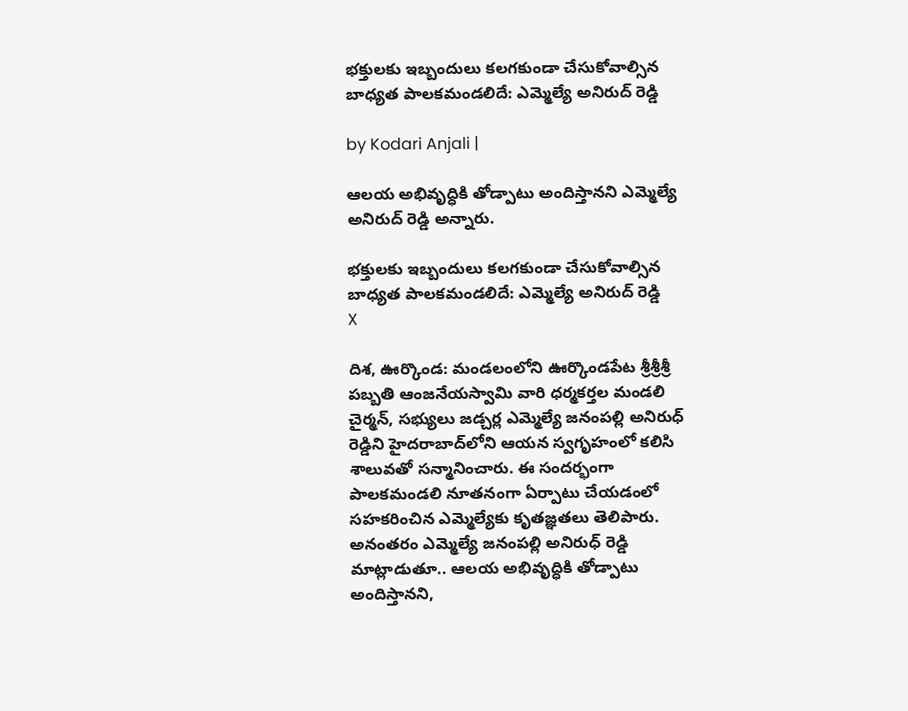భక్తులకు ఇబ్బందులు కలగకుండా చేసుకోవాల్సిన బాధ్యత పాలకమండలిదే: ఎమ్మెల్యే అనిరుద్ రెడ్డి

by Kodari Anjali |

ఆలయ అభివృద్ధికి తోడ్పాటు అందిస్తానని ఎమ్మెల్యే అనిరుద్ రెడ్డి అన్నారు.

భక్తులకు ఇబ్బందులు కలగకుండా చేసుకోవాల్సిన బాధ్యత పాలకమండలిదే: ఎమ్మెల్యే అనిరుద్ రెడ్డి
X

దిశ, ఊర్కొండ: మండలంలోని ఊర్కొండపేట శ్రీశ్రీశ్రీ పబ్బతి ఆంజనేయస్వామి వారి ధర్మకర్తల మండలి చైర్మన్, సభ్యులు జడ్చర్ల ఎమ్మెల్యే జనంపల్లి అనిరుధ్ రెడ్డిని హైదరాబాద్‌లోని ఆయన స్వగృహంలో కలిసి శాలువతో సన్మానించారు. ఈ సందర్భంగా పాలకమండలి నూతనంగా ఏర్పాటు చేయడంలో సహకరించిన ఎమ్మెల్యేకు కృతజ్ఞతలు తెలిపారు. అనంతరం ఎమ్మెల్యే జనంపల్లి అనిరుధ్ రెడ్డి మాట్లాడుతూ.. ఆలయ అభివృద్ధికి తోడ్పాటు అందిస్తానని,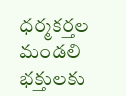ధర్మకర్తల మండలి భక్తులకు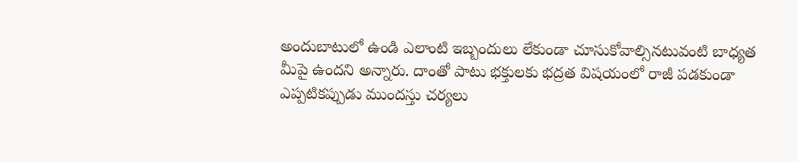అందుబాటులో ఉండి ఎలాంటి ఇబ్బందులు లేకుండా చూసుకోవాల్సినటువంటి బాధ్యత మీపై ఉందని అన్నారు. దాంతో పాటు భక్తులకు భద్రత విషయంలో రాజీ పడకుండా ఎప్పటికప్పుడు ముందస్తు చర్యలు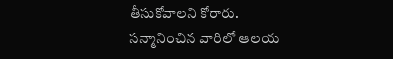తీసుకోవాలని కోరారు. సన్మానించిన వారిలో ఆలయ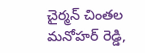చైర్మన్ చింతల మనోహర్ రెడ్డి,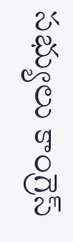సభ్యులు కాంగ్రెస్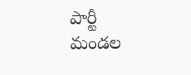పార్టీ మండల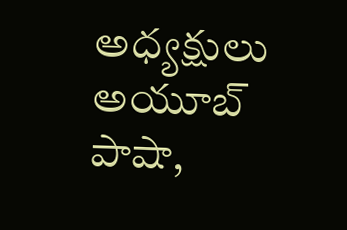అధ్యక్షులు అయూబ్ పాషా,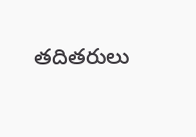తదితరులు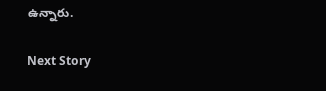ఉన్నారు.

Next Story